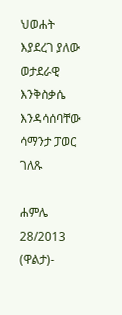ህወሐት እያደረገ ያለው ወታደራዊ እንቅስቃሴ እንዳሳሰባቸው ሳማንታ ፓወር ገለጹ

ሐምሌ 28/2013 (ዋልታ)-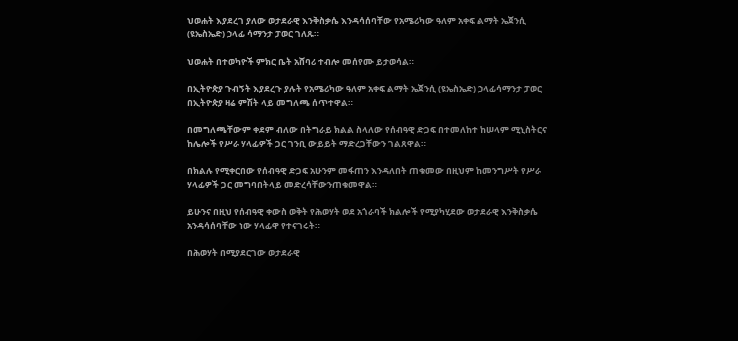ህወሐት እያደረገ ያለው ወታደራዊ እንቅስቃሴ እንዳሳሰባቸው የአሜሪካው ዓለም አቀፍ ልማት ኤጀንሲ (ዩኤስኤድ) ኃላፊ ሳማንታ ፓወር ገለጹ።

ህወሐት በተወካዮች ምክር ቤት አሸባሪ ተብሎ መሰየሙ ይታወሳል።

በኢትዮጵያ ጉብኝት እያደረጉ ያሉት የአሜሪካው ዓለም አቀፍ ልማት ኤጀንሲ (ዩኤስኤድ) ኃላፊሳማንታ ፓወር በኢትዮጵያ ዛሬ ምሽት ላይ መግለጫ ሰጥተዋል።

በመግለጫቸውም ቀደም ብለው በትግራይ ክልል ስላለው የሰብዓዊ ድጋፍ በተመለከተ ከሠላም ሚኒስትርና ከሌሎች የሥራ ሃላፊዎች ጋር ገንቢ ውይይት ማድረጋቸውን ገልጸዋል።

በክልሉ የሚቀርበው የሰብዓዊ ድጋፍ አሁንም መፋጠን እንዳለበት ጠቁመው በዚህም ከመንግሥት የሥራ ሃላፊዎች ጋር መግባበትላይ መድረሳቸውንጠቁመዋል።

ይሁንና በዚህ የሰብዓዊ ቀውስ ወቅት የሕወሃት ወደ አጎራባች ክልሎች የሚያካሂደው ወታደራዊ እንቅስቃሴ አንዳሳሰባቸው ነው ሃላፊዋ የተናገሩት።

በሕወሃት በሚያደርገው ወታደራዊ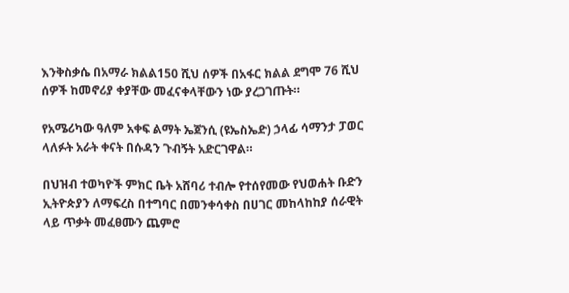እንቅስቃሴ በአማራ ክልል150 ሺህ ሰዎች በአፋር ክልል ደግሞ 76 ሺህ ሰዎች ከመኖሪያ ቀያቸው መፈናቀላቸውን ነው ያረጋገጡት።

የአሜሪካው ዓለም አቀፍ ልማት ኤጀንሲ (ዩኤስኤድ) ኃላፊ ሳማንታ ፓወር ላለፉት አራት ቀናት በሱዳን ጉብኝት አድርገዋል።

በህዝብ ተወካዮች ምክር ቤት አሸባሪ ተብሎ የተሰየመው የህወሐት ቡድን ኢትዮጵያን ለማፍረስ በተግባር በመንቀሳቀስ በሀገር መከላከከያ ሰራዊት ላይ ጥቃት መፈፀሙን ጨምሮ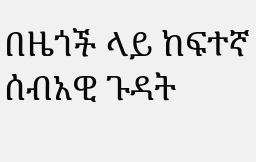በዜጎች ላይ ከፍተኛ ሰብአዊ ጉዳት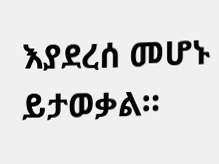እያደረሰ መሆኑ ይታወቃል።